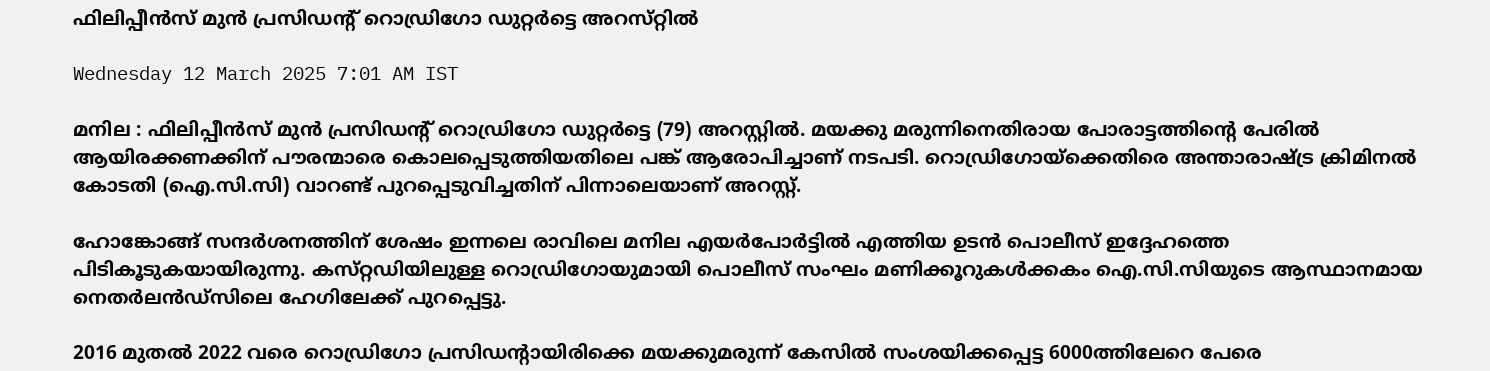ഫിലിപ്പീൻസ് മുൻ പ്രസിഡന്റ് റൊഡ്രിഗോ ഡുറ്റർട്ടെ അറസ്‌റ്റിൽ

Wednesday 12 March 2025 7:01 AM IST

മനില : ഫിലിപ്പീൻസ് മുൻ പ്രസിഡന്റ് റൊഡ്രിഗോ ഡുറ്റർട്ടെ (79) അറസ്റ്റിൽ. മയക്കു മരുന്നിനെതിരായ പോരാട്ടത്തിന്റെ പേരിൽ ആയിരക്കണക്കിന് പൗരന്മാരെ കൊലപ്പെടുത്തിയതിലെ പങ്ക് ആരോപിച്ചാണ് നടപടി. റൊഡ്രിഗോയ്ക്കെതിരെ അന്താരാഷ്ട്ര ക്രിമിനൽ കോടതി (ഐ.സി.സി) വാറണ്ട് പുറപ്പെടുവിച്ചതിന് പിന്നാലെയാണ് അറസ്റ്റ്.

ഹോങ്കോങ്ങ് സന്ദർശനത്തിന് ശേഷം ഇന്നലെ രാവിലെ മനില എയർപോർട്ടിൽ എത്തിയ ഉടൻ പൊലീസ് ഇദ്ദേഹത്തെ പിടികൂടുകയായിരുന്നു. കസ്‌റ്റഡിയിലുള്ള റൊഡ്രിഗോയുമായി പൊലീസ് സംഘം മണിക്കൂറുകൾക്കകം ഐ.സി.സിയുടെ ആസ്ഥാനമായ നെതർലൻഡ്സിലെ ഹേഗിലേക്ക് പുറപ്പെട്ടു.

2016 മുതൽ 2022 വരെ റൊഡ്രിഗോ പ്രസിഡന്റായിരിക്കെ മയക്കുമരുന്ന് കേസിൽ സംശയിക്കപ്പെട്ട 6000ത്തിലേറെ പേരെ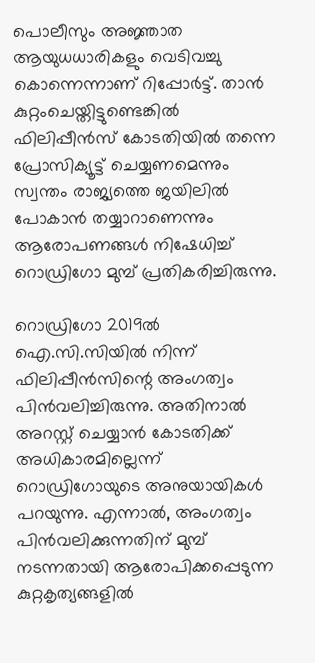പൊലീസും അജ്ഞാത ആയുധധാരികളും വെടിവച്ചു കൊന്നെന്നാണ് റിപ്പോർട്ട്. താൻ കുറ്റംചെയ്തിട്ടുണ്ടെങ്കിൽ ഫിലിപ്പീൻസ് കോടതിയിൽ തന്നെ പ്രോസിക്യൂട്ട് ചെയ്യണമെന്നും സ്വന്തം രാജ്യത്തെ ജയിലിൽ പോകാൻ തയ്യാറാണെന്നും ആരോപണങ്ങൾ നിഷേധിച്ച് റൊഡ്രിഗോ മുമ്പ് പ്രതികരിച്ചിരുന്നു.

റൊഡ്രിഗോ 2019ൽ ഐ.സി.സിയിൽ നിന്ന് ഫിലിപ്പീൻസിന്റെ അംഗത്വം പിൻവലിച്ചിരുന്നു. അതിനാൽ അറസ്റ്റ് ചെയ്യാൻ കോടതിക്ക് അധികാരമില്ലെന്ന് റൊഡ്രിഗോയുടെ അനുയായികൾ പറയുന്നു. എന്നാൽ, അംഗത്വം പിൻവലിക്കുന്നതിന് മുമ്പ് നടന്നതായി ആരോപിക്കപ്പെടുന്ന കുറ്റകൃത്യങ്ങളിൽ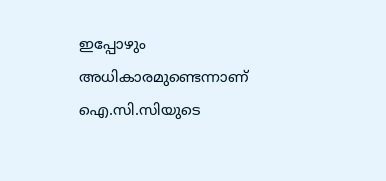ഇപ്പോഴും അധികാരമുണ്ടെന്നാണ് ഐ.സി.സിയുടെ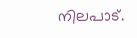നിലപാട്.